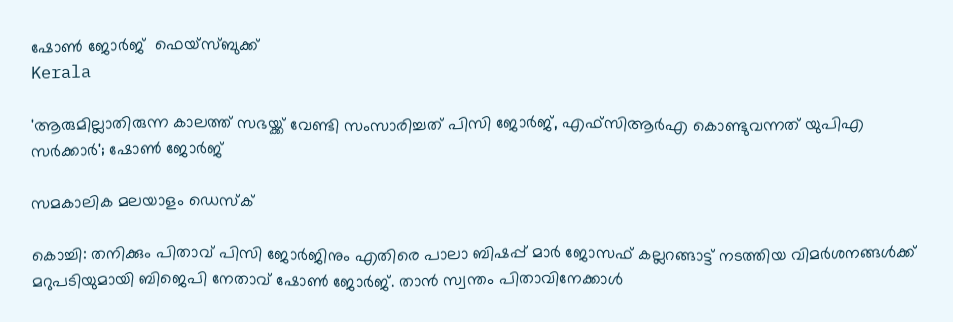ഷോണ്‍ ജോര്‍ജ്  ഫെയ്‌സ്ബുക്ക്
Kerala

'ആരുമില്ലാതിരുന്ന കാലത്ത് സഭയ്ക്ക് വേണ്ടി സംസാരിച്ചത് പിസി ജോര്‍ജ്, എഫ്‌സിആര്‍എ കൊണ്ടുവന്നത് യുപിഎ സര്‍ക്കാര്‍'; ഷോണ്‍ ജോര്‍ജ്

സമകാലിക മലയാളം ഡെസ്ക്

കൊച്ചി: തനിക്കും പിതാവ് പിസി ജോര്‍ജിനും എതിരെ പാലാ ബിഷപ്പ് മാര്‍ ജോസഫ് കല്ലറങ്ങാട്ട് നടത്തിയ വിമര്‍ശനങ്ങള്‍ക്ക് മറുപടിയുമായി ബിജെപി നേതാവ് ഷോണ്‍ ജോര്‍ജ്. താന്‍ സ്വന്തം പിതാവിനേക്കാള്‍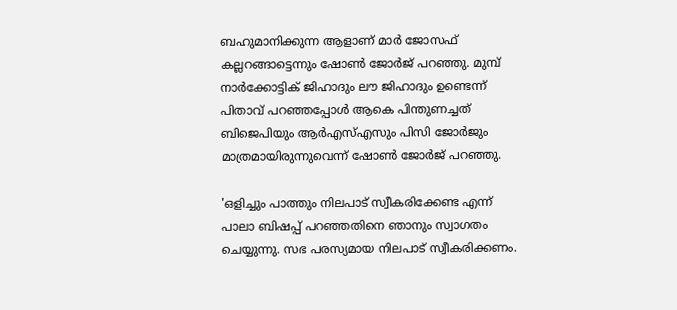ബഹുമാനിക്കുന്ന ആളാണ് മാര്‍ ജോസഫ് കല്ലറങ്ങാട്ടെന്നും ഷോണ്‍ ജോര്‍ജ് പറഞ്ഞു. മുമ്പ് നാര്‍ക്കോട്ടിക് ജിഹാദും ലൗ ജിഹാദും ഉണ്ടെന്ന് പിതാവ് പറഞ്ഞപ്പോള്‍ ആകെ പിന്തുണച്ചത് ബിജെപിയും ആര്‍എസ്എസും പിസി ജോര്‍ജും മാത്രമായിരുന്നുവെന്ന് ഷോണ്‍ ജോര്‍ജ് പറഞ്ഞു.

'ഒളിച്ചും പാത്തും നിലപാട് സ്വീകരിക്കേണ്ട എന്ന് പാലാ ബിഷപ്പ് പറഞ്ഞതിനെ ഞാനും സ്വാഗതം ചെയ്യുന്നു. സഭ പരസ്യമായ നിലപാട് സ്വീകരിക്കണം.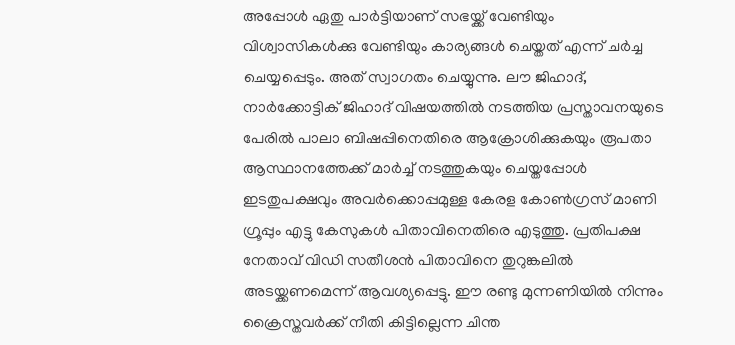അപ്പോള്‍ ഏതു പാര്‍ട്ടിയാണ് സഭയ്ക്ക് വേണ്ടിയും വിശ്വാസികള്‍ക്കു വേണ്ടിയും കാര്യങ്ങള്‍ ചെയ്തത് എന്ന് ചര്‍ച്ച ചെയ്യപ്പെടും. അത് സ്വാഗതം ചെയ്യുന്നു. ലൗ ജിഹാദ്, നാര്‍ക്കോട്ടിക് ജിഹാദ് വിഷയത്തില്‍ നടത്തിയ പ്രസ്താവനയുടെ പേരില്‍ പാലാ ബിഷപ്പിനെതിരെ ആക്രോശിക്കുകയും രൂപതാ ആസ്ഥാനത്തേക്ക് മാര്‍ച്ച് നടത്തുകയും ചെയ്തപ്പോള്‍ ഇടതുപക്ഷവും അവര്‍ക്കൊപ്പമുള്ള കേരള കോണ്‍ഗ്രസ് മാണി ഗ്രൂപ്പും എട്ടു കേസുകള്‍ പിതാവിനെതിരെ എടുത്തു. പ്രതിപക്ഷ നേതാവ് വിഡി സതീശന്‍ പിതാവിനെ തുറുങ്കലില്‍ അടയ്ക്കണമെന്ന് ആവശ്യപ്പെട്ടു. ഈ രണ്ടു മുന്നണിയില്‍ നിന്നും ക്രൈസ്തവര്‍ക്ക് നീതി കിട്ടില്ലെന്ന ചിന്ത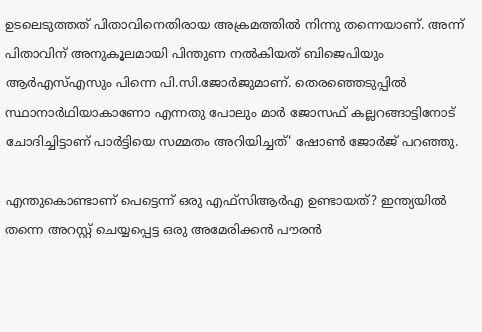ഉടലെടുത്തത് പിതാവിനെതിരായ അക്രമത്തില്‍ നിന്നു തന്നെയാണ്. അന്ന് പിതാവിന് അനുകൂലമായി പിന്തുണ നല്‍കിയത് ബിജെപിയും ആര്‍എസ്എസും പിന്നെ പി.സി.ജോര്‍ജുമാണ്. തെരഞ്ഞെടുപ്പില്‍ സ്ഥാനാര്‍ഥിയാകാണോ എന്നതു പോലും മാര്‍ ജോസഫ് കല്ലറങ്ങാട്ടിനോട് ചോദിച്ചിട്ടാണ് പാര്‍ട്ടിയെ സമ്മതം അറിയിച്ചത്' ഷോണ്‍ ജോര്‍ജ് പറഞ്ഞു.

എന്തുകൊണ്ടാണ് പെട്ടെന്ന് ഒരു എഫ്‌സിആര്‍എ ഉണ്ടായത്? ഇന്ത്യയില്‍ തന്നെ അറസ്റ്റ് ചെയ്യപ്പെട്ട ഒരു അമേരിക്കന്‍ പൗരന്‍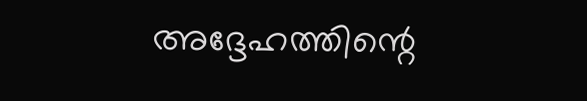അദ്ദേഹത്തിന്റെ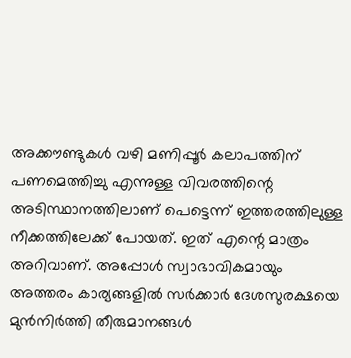അക്കൗണ്ടുകള്‍ വഴി മണിപ്പൂര്‍ കലാപത്തിന് പണമെത്തിച്ചു എന്നുള്ള വിവരത്തിന്റെ അടിസ്ഥാനത്തിലാണ് പെട്ടെന്ന് ഇത്തരത്തിലുള്ള നീക്കത്തിലേക്ക് പോയത്. ഇത് എന്റെ മാത്രം അറിവാണ്. അപ്പോള്‍ സ്വാഭാവികമായും അത്തരം കാര്യങ്ങളില്‍ സര്‍ക്കാര്‍ ദേശസുരക്ഷയെ മുന്‍നിര്‍ത്തി തീരുമാനങ്ങള്‍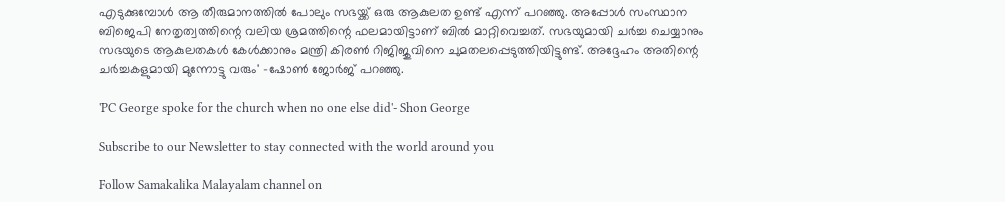എടുക്കുമ്പോള്‍ ആ തീരുമാനത്തില്‍ പോലും സഭയ്ക്ക് ഒരു ആകുലത ഉണ്ട് എന്ന് പറഞ്ഞു. അപ്പോള്‍ സംസ്ഥാന ബിജെപി നേതൃത്വത്തിന്റെ വലിയ ശ്രമത്തിന്റെ ഫലമായിട്ടാണ് ബില്‍ മാറ്റിവെച്ചത്. സഭയുമായി ചര്‍ച്ച ചെയ്യാനും സഭയുടെ ആകുലതകള്‍ കേള്‍ക്കാനും മന്ത്രി കിരണ്‍ റിജിജുവിനെ ചുമതലപ്പെടുത്തിയിട്ടുണ്ട്. അദ്ദേഹം അതിന്റെ ചര്‍ച്ചകളുമായി മുന്നോട്ടു വരും' -ഷോണ്‍ ജോര്‍ജ് പറഞ്ഞു.

'PC George spoke for the church when no one else did'- Shon George

Subscribe to our Newsletter to stay connected with the world around you

Follow Samakalika Malayalam channel on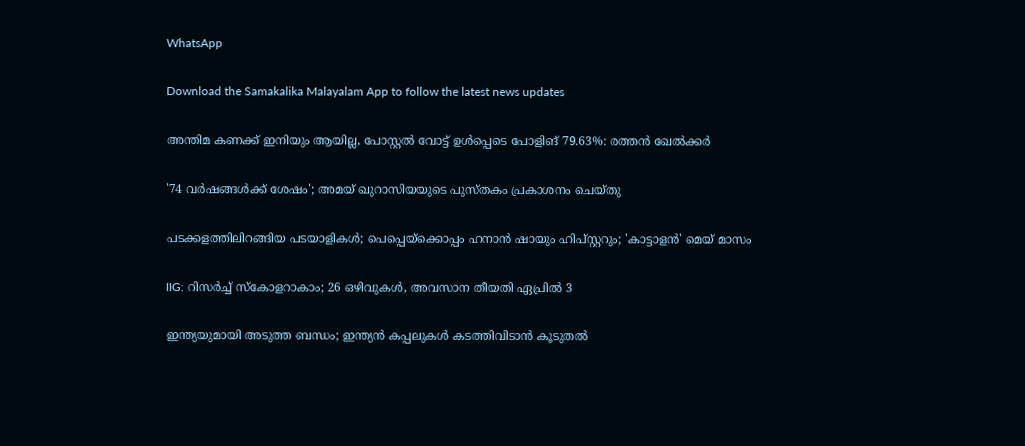WhatsApp

Download the Samakalika Malayalam App to follow the latest news updates

അന്തിമ കണക്ക് ഇനിയും ആയില്ല, പോസ്റ്റല്‍ വോട്ട് ഉള്‍പ്പെടെ പോളിങ് 79.63%: രത്തന്‍ ഖേല്‍ക്കര്‍

'74 വർഷങ്ങൾക്ക് ശേഷം'; അമയ് ഖുറാസിയയുടെ പുസ്തകം പ്രകാശനം ചെയ്തു

പടക്കളത്തിലിറങ്ങിയ പടയാളികൾ; പെപ്പെയ്‌ക്കൊപ്പം ഹനാന്‍ ഷായും ഹിപ്സ്റ്ററും; 'കാട്ടാളന്‍' മെയ് മാസം

IIG: റിസർച്ച് സ്കോളറാകാം; 26 ഒഴിവുകൾ, അവസാന തീയതി ഏപ്രിൽ 3

ഇന്ത്യയുമായി അടുത്ത ബന്ധം; ഇന്ത്യൻ കപ്പലുകൾ കടത്തിവിടാൻ കൂടുതൽ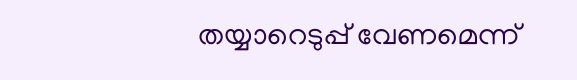തയ്യാറെടുപ്പ് വേണമെന്ന്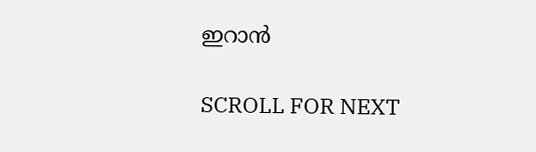ഇറാൻ

SCROLL FOR NEXT